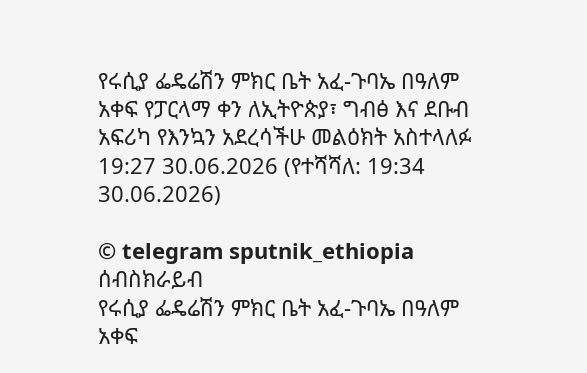የሩሲያ ፌዴሬሽን ምክር ቤት አፈ-ጉባኤ በዓለም አቀፍ የፓርላማ ቀን ለኢትዮጵያ፣ ግብፅ እና ደቡብ አፍሪካ የእንኳን አደረሳችሁ መልዕክት አስተላለፉ
19:27 30.06.2026 (የተሻሻለ: 19:34 30.06.2026)

© telegram sputnik_ethiopia
ሰብስክራይብ
የሩሲያ ፌዴሬሽን ምክር ቤት አፈ-ጉባኤ በዓለም አቀፍ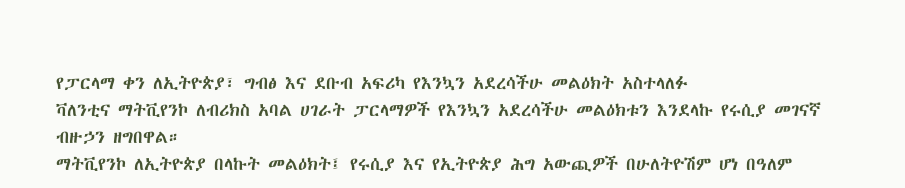የፓርላማ ቀን ለኢትዮጵያ፣ ግብፅ እና ደቡብ አፍሪካ የእንኳን አደረሳችሁ መልዕክት አስተላለፉ
ቫለንቲና ማትቪየንኮ ለብሪክስ አባል ሀገራት ፓርላማዎች የእንኳን አደረሳችሁ መልዕክቱን እንደላኩ የሩሲያ መገናኛ ብዙኃን ዘግበዋል።
ማትቪየንኮ ለኢትዮጵያ በላኩት መልዕክት፤ የሩሲያ እና የኢትዮጵያ ሕግ አውጪዎች በሁለትዮሽም ሆነ በዓለም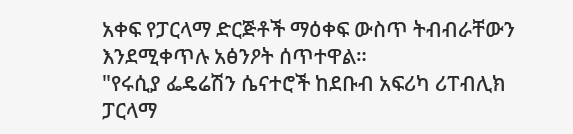አቀፍ የፓርላማ ድርጅቶች ማዕቀፍ ውስጥ ትብብራቸውን እንደሚቀጥሉ አፅንዖት ሰጥተዋል።
"የሩሲያ ፌዴሬሽን ሴናተሮች ከደቡብ አፍሪካ ሪፐብሊክ ፓርላማ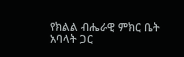የክልል ብሔራዊ ምክር ቤት አባላት ጋር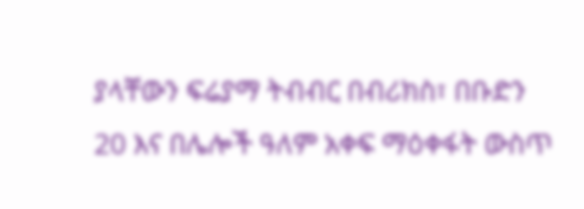ያላቸውን ፍሬያማ ትብብር በብሪክስ፣ በቡድን 20 እና በሌሎች ዓለም አቀፍ ማዕቀፋት ውስጥ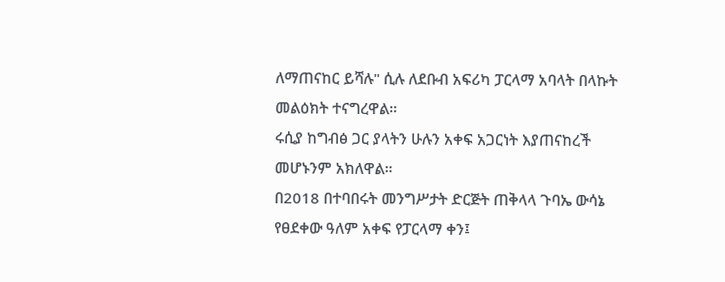ለማጠናከር ይሻሉ" ሲሉ ለደቡብ አፍሪካ ፓርላማ አባላት በላኩት መልዕክት ተናግረዋል።
ሩሲያ ከግብፅ ጋር ያላትን ሁሉን አቀፍ አጋርነት እያጠናከረች መሆኑንም አክለዋል።
በ2018 በተባበሩት መንግሥታት ድርጅት ጠቅላላ ጉባኤ ውሳኔ የፀደቀው ዓለም አቀፍ የፓርላማ ቀን፤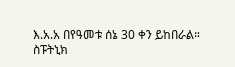እ.አ.አ በየዓመቱ ሰኔ 30 ቀን ይከበራል።
ስፑትኒክ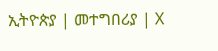ኢትዮጵያ | መተግበሪያ | X